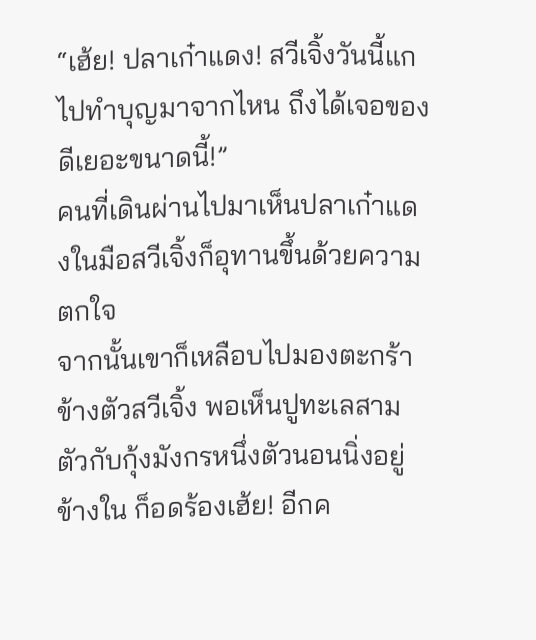“เฮ้ย! ปลาเก๋าแดง! สวีเจิ้งวันนี้แกไปทำบุญมาจากไหน ถึงได้เจอของดีเยอะขนาดนี้!”
คนที่เดินผ่านไปมาเห็นปลาเก๋าแดงในมือสวีเจิ้งก็อุทานขึ้นด้วยความตกใจ
จากนั้นเขาก็เหลือบไปมองตะกร้าข้างตัวสวีเจิ้ง พอเห็นปูทะเลสามตัวกับกุ้งมังกรหนึ่งตัวนอนนิ่งอยู่ข้างใน ก็อดร้องเฮ้ย! อีกค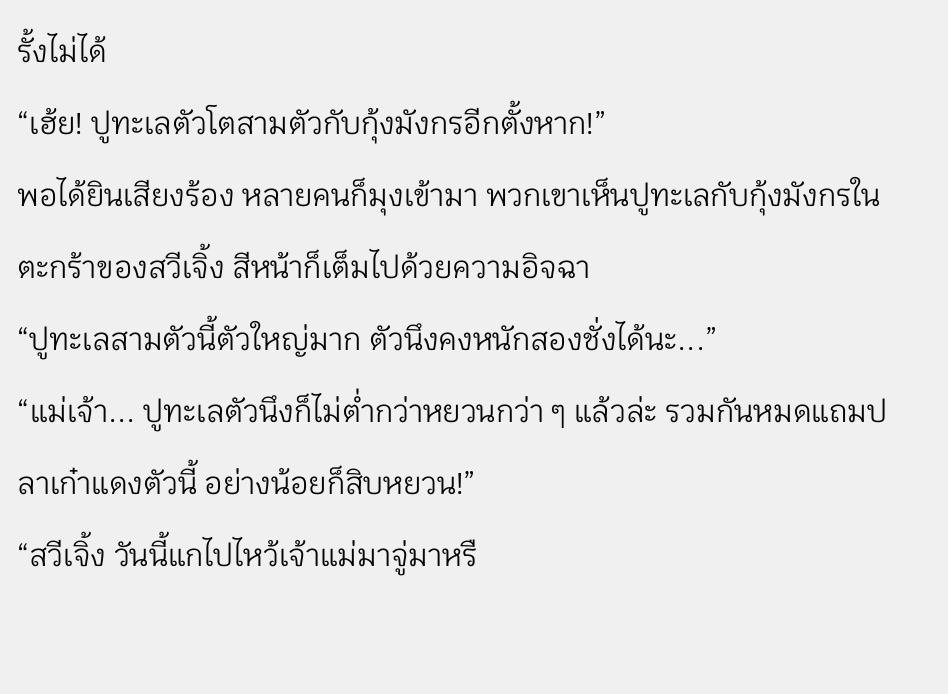รั้งไม่ได้
“เฮ้ย! ปูทะเลตัวโตสามตัวกับกุ้งมังกรอีกตั้งหาก!”
พอได้ยินเสียงร้อง หลายคนก็มุงเข้ามา พวกเขาเห็นปูทะเลกับกุ้งมังกรในตะกร้าของสวีเจิ้ง สีหน้าก็เต็มไปด้วยความอิจฉา
“ปูทะเลสามตัวนี้ตัวใหญ่มาก ตัวนึงคงหนักสองชั่งได้นะ...”
“แม่เจ้า... ปูทะเลตัวนึงก็ไม่ต่ำกว่าหยวนกว่า ๆ แล้วล่ะ รวมกันหมดแถมปลาเก๋าแดงตัวนี้ อย่างน้อยก็สิบหยวน!”
“สวีเจิ้ง วันนี้แกไปไหว้เจ้าแม่มาจู่มาหรื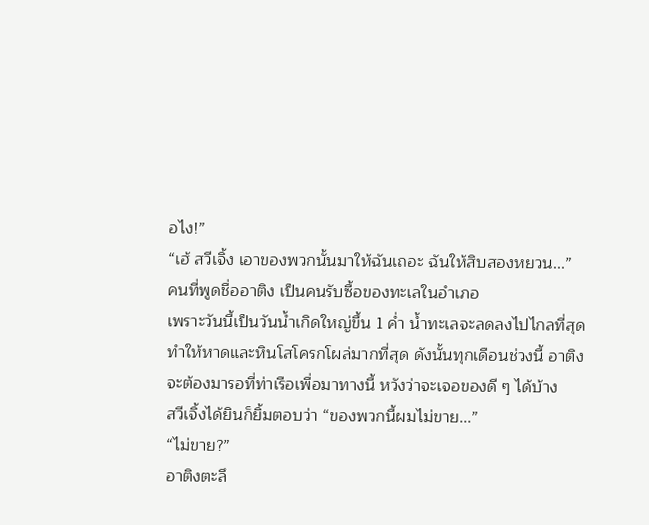อไง!”
“เฮ้ สวีเจิ้ง เอาของพวกนั้นมาให้ฉันเถอะ ฉันให้สิบสองหยวน...”
คนที่พูดชื่ออาติง เป็นคนรับซื้อของทะเลในอำเภอ
เพราะวันนี้เป็นวันน้ำเกิดใหญ่ขึ้น 1 ค่ำ น้ำทะเลจะลดลงไปไกลที่สุด ทำให้หาดและหินโสโครกโผล่มากที่สุด ดังนั้นทุกเดือนช่วงนี้ อาติงจะต้องมารอที่ท่าเรือเพื่อมาทางนี้ หวังว่าจะเจอของดี ๆ ได้บ้าง
สวีเจิ้งได้ยินก็ยิ้มตอบว่า “ของพวกนี้ผมไม่ขาย...”
“ไม่ขาย?”
อาติงตะลึ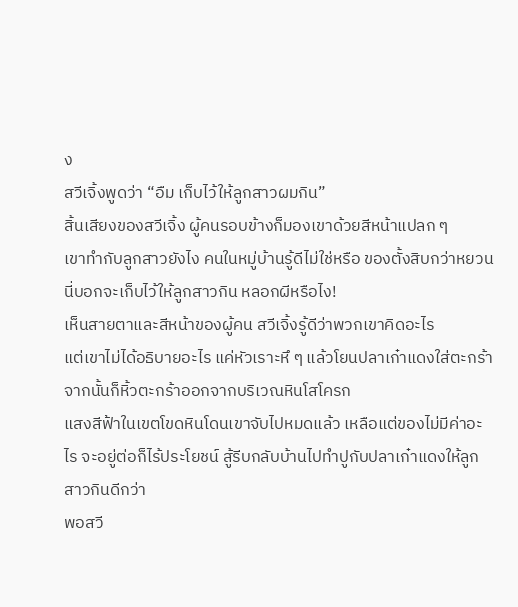ง
สวีเจิ้งพูดว่า “อืม เก็บไว้ให้ลูกสาวผมกิน”
สิ้นเสียงของสวีเจิ้ง ผู้คนรอบข้างก็มองเขาด้วยสีหน้าแปลก ๆ
เขาทำกับลูกสาวยังไง คนในหมู่บ้านรู้ดีไม่ใช่หรือ ของตั้งสิบกว่าหยวนนี่บอกจะเก็บไว้ให้ลูกสาวกิน หลอกผีหรือไง!
เห็นสายตาและสีหน้าของผู้คน สวีเจิ้งรู้ดีว่าพวกเขาคิดอะไร
แต่เขาไม่ได้อธิบายอะไร แค่หัวเราะหึ ๆ แล้วโยนปลาเก๋าแดงใส่ตะกร้า จากนั้นก็หิ้วตะกร้าออกจากบริเวณหินโสโครก
แสงสีฟ้าในเขตโขดหินโดนเขาจับไปหมดแล้ว เหลือแต่ของไม่มีค่าอะไร จะอยู่ต่อก็ไร้ประโยชน์ สู้รีบกลับบ้านไปทำปูกับปลาเก๋าแดงให้ลูกสาวกินดีกว่า
พอสวี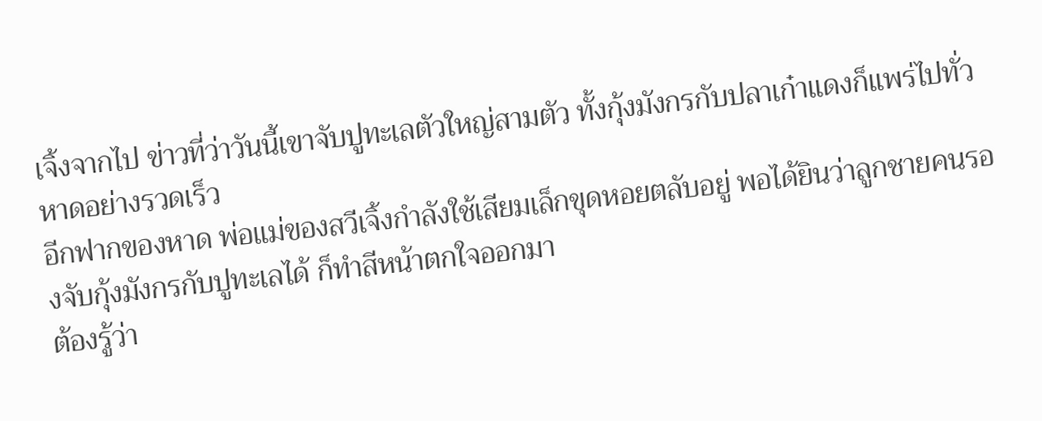เจิ้งจากไป ข่าวที่ว่าวันนี้เขาจับปูทะเลตัวใหญ่สามตัว ทั้งกุ้งมังกรกับปลาเก๋าแดงก็แพร่ไปทั่วหาดอย่างรวดเร็ว
อีกฟากของหาด พ่อแม่ของสวีเจิ้งกำลังใช้เสียมเล็กขุดหอยตลับอยู่ พอได้ยินว่าลูกชายคนรองจับกุ้งมังกรกับปูทะเลได้ ก็ทำสีหน้าตกใจออกมา
ต้องรู้ว่า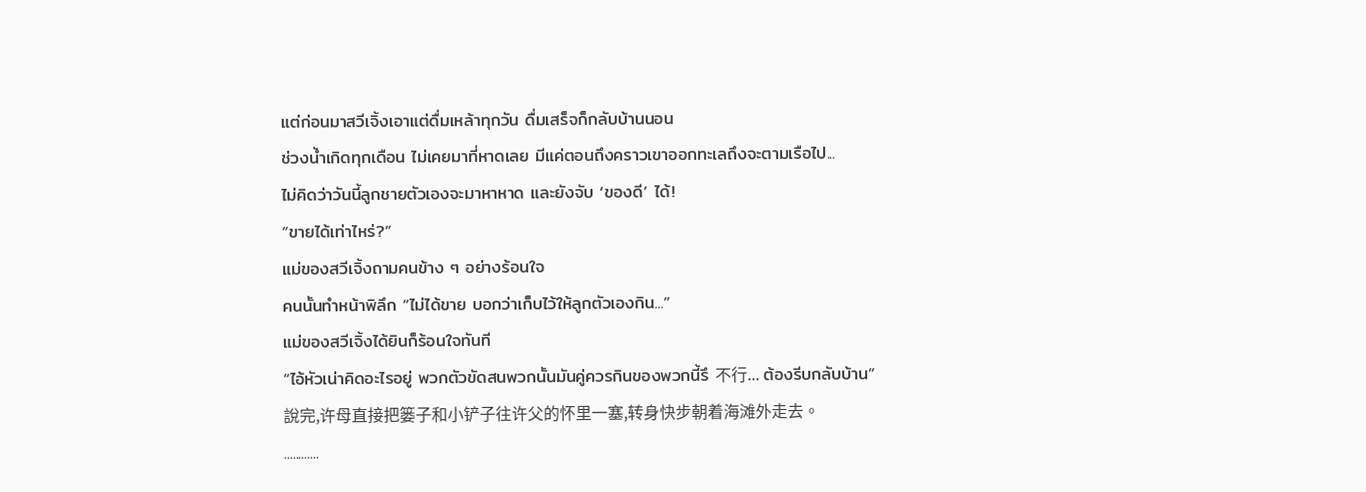แต่ก่อนมาสวีเจิ้งเอาแต่ดื่มเหล้าทุกวัน ดื่มเสร็จก็กลับบ้านนอน
ช่วงน้ำเกิดทุกเดือน ไม่เคยมาที่หาดเลย มีแค่ตอนถึงคราวเขาออกทะเลถึงจะตามเรือไป...
ไม่คิดว่าวันนี้ลูกชายตัวเองจะมาหาหาด และยังจับ ‘ของดี’ ได้!
“ขายได้เท่าไหร่?”
แม่ของสวีเจิ้งถามคนข้าง ๆ อย่างร้อนใจ
คนนั้นทำหน้าพิลึก “ไม่ได้ขาย บอกว่าเก็บไว้ให้ลูกตัวเองกิน...”
แม่ของสวีเจิ้งได้ยินก็ร้อนใจทันที
“ไอ้หัวเน่าคิดอะไรอยู่ พวกตัวขัดสนพวกนั้นมันคู่ควรกินของพวกนี้รึ 不行... ต้องรีบกลับบ้าน”
說完,许母直接把篓子和小铲子往许父的怀里一塞,转身快步朝着海滩外走去。
............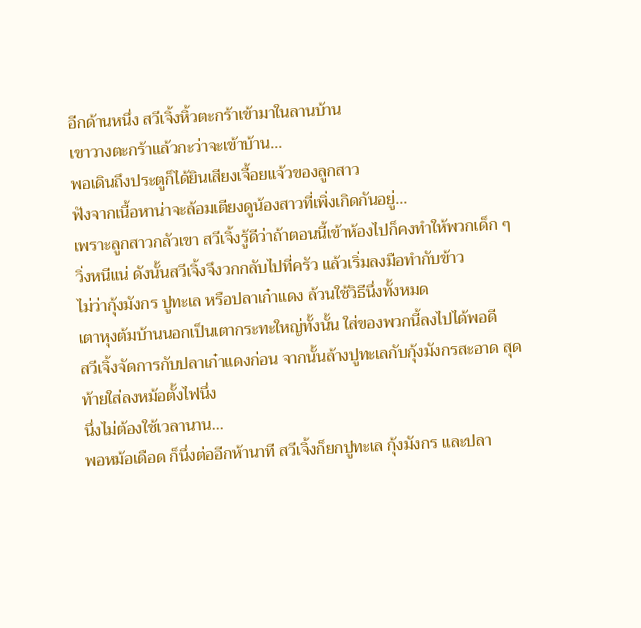อีกด้านหนึ่ง สวีเจิ้งหิ้วตะกร้าเข้ามาในลานบ้าน
เขาวางตะกร้าแล้วกะว่าจะเข้าบ้าน...
พอเดินถึงประตูก็ได้ยินเสียงเจื้อยแจ้วของลูกสาว
ฟังจากเนื้อหาน่าจะล้อมเตียงดูน้องสาวที่เพิ่งเกิดกันอยู่...
เพราะลูกสาวกลัวเขา สวีเจิ้งรู้ดีว่าถ้าตอนนี้เข้าห้องไปก็คงทำให้พวกเด็ก ๆ วิ่งหนีแน่ ดังนั้นสวีเจิ้งจึงวกกลับไปที่ครัว แล้วเริ่มลงมือทำกับข้าว
ไม่ว่ากุ้งมังกร ปูทะเล หรือปลาเก๋าแดง ล้วนใช้วิธีนึ่งทั้งหมด
เตาหุงต้มบ้านนอกเป็นเตากระทะใหญ่ทั้งนั้น ใส่ของพวกนี้ลงไปได้พอดี
สวีเจิ้งจัดการกับปลาเก๋าแดงก่อน จากนั้นล้างปูทะเลกับกุ้งมังกรสะอาด สุดท้ายใส่ลงหม้อตั้งไฟนึ่ง
นึ่งไม่ต้องใช้เวลานาน...
พอหม้อเดือด ก็นึ่งต่ออีกห้านาที สวีเจิ้งก็ยกปูทะเล กุ้งมังกร และปลา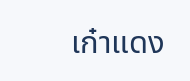เก๋าแดง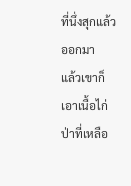ที่นึ่งสุกแล้วออกมา
แล้วเขาก็เอาเนื้อไก่ป่าที่เหลือ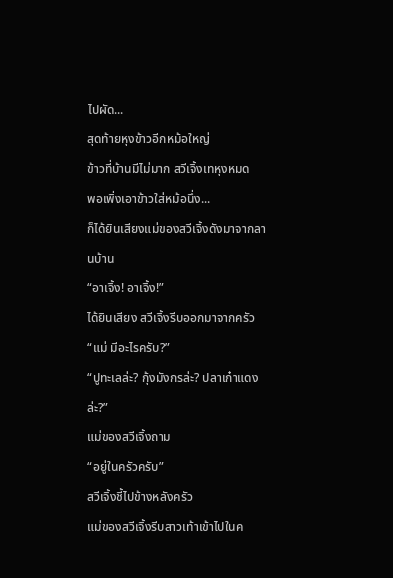ไปผัด...
สุดท้ายหุงข้าวอีกหม้อใหญ่
ข้าวที่บ้านมีไม่มาก สวีเจิ้งเทหุงหมด
พอเพิ่งเอาข้าวใส่หม้อนึ่ง...
ก็ได้ยินเสียงแม่ของสวีเจิ้งดังมาจากลานบ้าน
“อาเจิ้ง! อาเจิ้ง!”
ได้ยินเสียง สวีเจิ้งรีบออกมาจากครัว
“แม่ มีอะไรครับ?”
“ปูทะเลล่ะ? กุ้งมังกรล่ะ? ปลาเก๋าแดงล่ะ?”
แม่ของสวีเจิ้งถาม
“อยู่ในครัวครับ”
สวีเจิ้งชี้ไปข้างหลังครัว
แม่ของสวีเจิ้งรีบสาวเท้าเข้าไปในค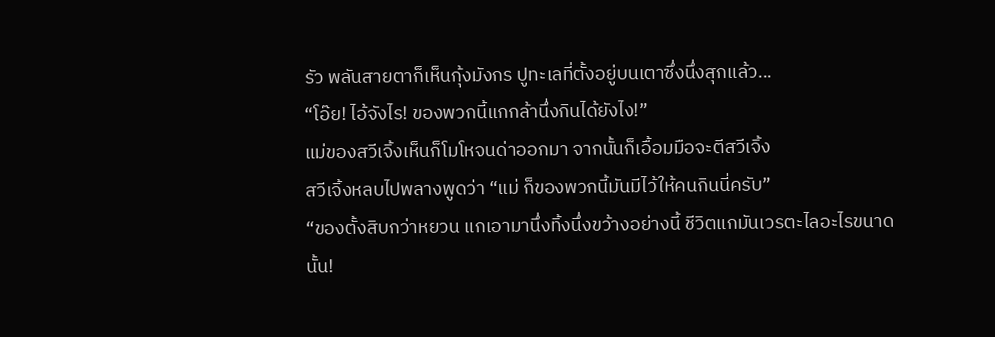รัว พลันสายตาก็เห็นกุ้งมังกร ปูทะเลที่ตั้งอยู่บนเตาซึ่งนึ่งสุกแล้ว...
“โอ๊ย! ไอ้จังไร! ของพวกนี้แกกล้านึ่งกินได้ยังไง!”
แม่ของสวีเจิ้งเห็นก็โมโหจนด่าออกมา จากนั้นก็เอื้อมมือจะตีสวีเจิ้ง
สวีเจิ้งหลบไปพลางพูดว่า “แม่ ก็ของพวกนี้มันมีไว้ให้คนกินนี่ครับ”
“ของตั้งสิบกว่าหยวน แกเอามานึ่งทิ้งนึ่งขว้างอย่างนี้ ชีวิตแกมันเวรตะไลอะไรขนาดนั้น!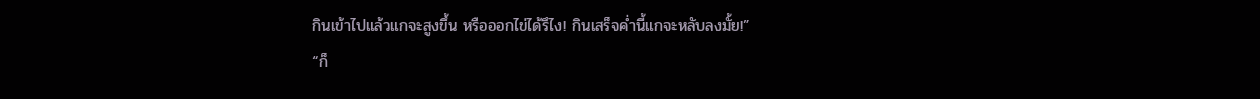กินเข้าไปแล้วแกจะสูงขึ้น หรือออกไข่ได้รึไง! กินเสร็จค่ำนี้แกจะหลับลงมั้ย!”
“ก็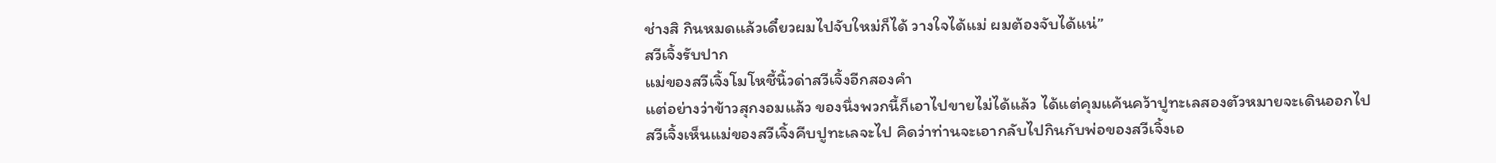ช่างสิ กินหมดแล้วเดี๋ยวผมไปจับใหม่ก็ได้ วางใจได้แม่ ผมต้องจับได้แน่”
สวีเจิ้งรับปาก
แม่ของสวีเจิ้งโมโหชี้นิ้วด่าสวีเจิ้งอีกสองคำ
แต่อย่างว่าข้าวสุกงอมแล้ว ของนึ่งพวกนี้ก็เอาไปขายไม่ได้แล้ว ได้แต่คุมแค้นคว้าปูทะเลสองตัวหมายจะเดินออกไป
สวีเจิ้งเห็นแม่ของสวีเจิ้งคีบปูทะเลจะไป คิดว่าท่านจะเอากลับไปกินกับพ่อของสวีเจิ้งเอ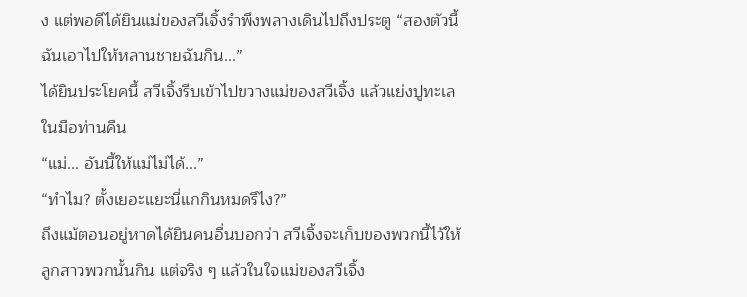ง แต่พอดีได้ยินแม่ของสวีเจิ้งรำพึงพลางเดินไปถึงประตู “สองตัวนี้ฉันเอาไปให้หลานชายฉันกิน...”
ได้ยินประโยคนี้ สวีเจิ้งรีบเข้าไปขวางแม่ของสวีเจิ้ง แล้วแย่งปูทะเลในมือท่านคืน
“แม่... อันนี้ให้แม่ไม่ได้...”
“ทำไม? ตั้งเยอะแยะนี่แกกินหมดรึไง?”
ถึงแม้ตอนอยู่หาดได้ยินคนอื่นบอกว่า สวีเจิ้งจะเก็บของพวกนี้ไว้ให้ลูกสาวพวกนั้นกิน แต่จริง ๆ แล้วในใจแม่ของสวีเจิ้ง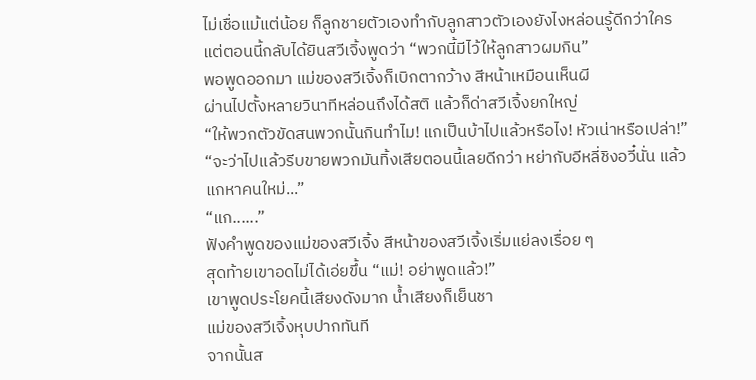ไม่เชื่อแม้แต่น้อย ก็ลูกชายตัวเองทำกับลูกสาวตัวเองยังไงหล่อนรู้ดีกว่าใคร
แต่ตอนนี้กลับได้ยินสวีเจิ้งพูดว่า “พวกนี้มีไว้ให้ลูกสาวผมกิน”
พอพูดออกมา แม่ของสวีเจิ้งก็เบิกตากว้าง สีหน้าเหมือนเห็นผี
ผ่านไปตั้งหลายวินาทีหล่อนถึงได้สติ แล้วก็ด่าสวีเจิ้งยกใหญ่
“ให้พวกตัวขัดสนพวกนั้นกินทำไม! แกเป็นบ้าไปแล้วหรือไง! หัวเน่าหรือเปล่า!”
“จะว่าไปแล้วรีบขายพวกมันทิ้งเสียตอนนี้เลยดีกว่า หย่ากับอีหลี่ชิงอวี๋นั่น แล้วแกหาคนใหม่...”
“แก......”
ฟังคำพูดของแม่ของสวีเจิ้ง สีหน้าของสวีเจิ้งเริ่มแย่ลงเรื่อย ๆ
สุดท้ายเขาอดไม่ได้เอ่ยขึ้น “แม่! อย่าพูดแล้ว!”
เขาพูดประโยคนี้เสียงดังมาก น้ำเสียงก็เย็นชา
แม่ของสวีเจิ้งหุบปากทันที
จากนั้นส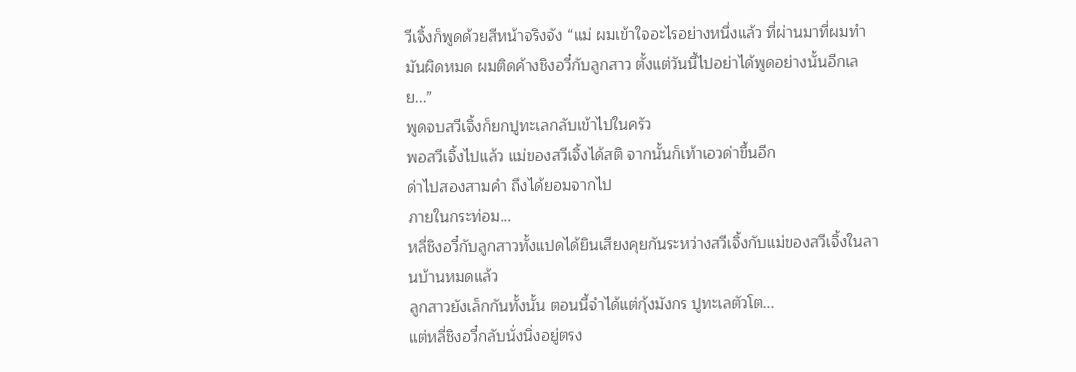วีเจิ้งก็พูดด้วยสีหน้าจริงจัง “แม่ ผมเข้าใจอะไรอย่างหนึ่งแล้ว ที่ผ่านมาที่ผมทำมันผิดหมด ผมติดค้างชิงอวี๋กับลูกสาว ตั้งแต่วันนี้ไปอย่าได้พูดอย่างนั้นอีกเลย...”
พูดจบสวีเจิ้งก็ยกปูทะเลกลับเข้าไปในครัว
พอสวีเจิ้งไปแล้ว แม่ของสวีเจิ้งได้สติ จากนั้นก็เท้าเอวด่าขึ้นอีก
ด่าไปสองสามคำ ถึงได้ยอมจากไป
ภายในกระท่อม...
หลี่ชิงอวี๋กับลูกสาวทั้งแปดได้ยินเสียงคุยกันระหว่างสวีเจิ้งกับแม่ของสวีเจิ้งในลานบ้านหมดแล้ว
ลูกสาวยังเล็กกันทั้งนั้น ตอนนี้จำได้แต่กุ้งมังกร ปูทะเลตัวโต...
แต่หลี่ชิงอวี๋กลับนั่งนิ่งอยู่ตรง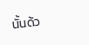นั้นด้ว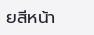ยสีหน้า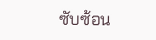ซับซ้อน